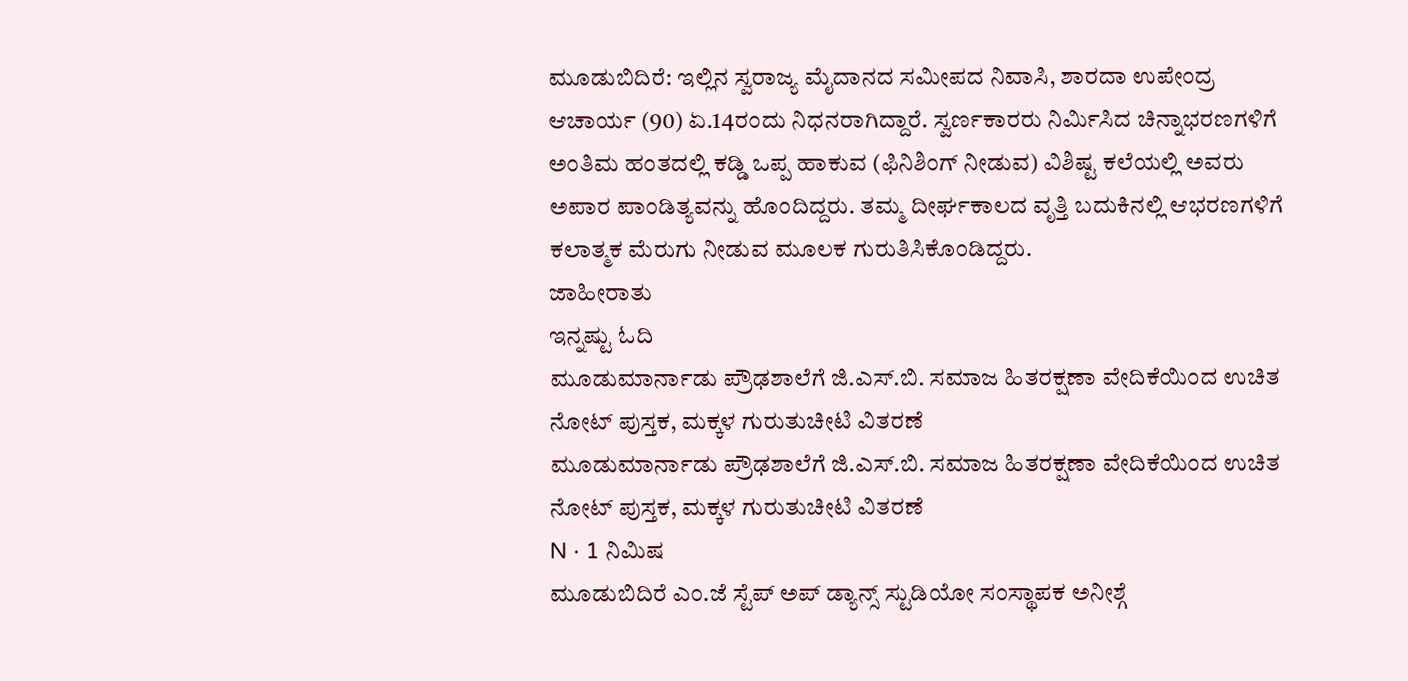ಮೂಡುಬಿದಿರೆ: ಇಲ್ಲಿನ ಸ್ವರಾಜ್ಯ ಮೈದಾನದ ಸಮೀಪದ ನಿವಾಸಿ, ಶಾರದಾ ಉಪೇಂದ್ರ ಆಚಾರ್ಯ (90) ಏ.14ರಂದು ನಿಧನರಾಗಿದ್ದಾರೆ. ಸ್ವರ್ಣಕಾರರು ನಿರ್ಮಿಸಿದ ಚಿನ್ನಾಭರಣಗಳಿಗೆ ಅಂತಿಮ ಹಂತದಲ್ಲಿ ಕಡ್ಡಿ ಒಪ್ಪ ಹಾಕುವ (ಫಿನಿಶಿಂಗ್ ನೀಡುವ) ವಿಶಿಷ್ಟ ಕಲೆಯಲ್ಲಿ ಅವರು ಅಪಾರ ಪಾಂಡಿತ್ಯವನ್ನು ಹೊಂದಿದ್ದರು. ತಮ್ಮ ದೀರ್ಘಕಾಲದ ವೃತ್ತಿ ಬದುಕಿನಲ್ಲಿ ಆಭರಣಗಳಿಗೆ ಕಲಾತ್ಮಕ ಮೆರುಗು ನೀಡುವ ಮೂಲಕ ಗುರುತಿಸಿಕೊಂಡಿದ್ದರು.
ಜಾಹೀರಾತು
ಇನ್ನಷ್ಟು ಓದಿ
ಮೂಡುಮಾರ್ನಾಡು ಪ್ರೌಢಶಾಲೆಗೆ ಜಿ.ಎಸ್.ಬಿ. ಸಮಾಜ ಹಿತರಕ್ಷಣಾ ವೇದಿಕೆಯಿಂದ ಉಚಿತ ನೋಟ್ ಪುಸ್ತಕ, ಮಕ್ಕಳ ಗುರುತುಚೀಟಿ ವಿತರಣೆ
ಮೂಡುಮಾರ್ನಾಡು ಪ್ರೌಢಶಾಲೆಗೆ ಜಿ.ಎಸ್.ಬಿ. ಸಮಾಜ ಹಿತರಕ್ಷಣಾ ವೇದಿಕೆಯಿಂದ ಉಚಿತ ನೋಟ್ ಪುಸ್ತಕ, ಮಕ್ಕಳ ಗುರುತುಚೀಟಿ ವಿತರಣೆ
N · 1 ನಿಮಿಷ
ಮೂಡುಬಿದಿರೆ ಎಂ.ಜೆ ಸ್ಟೆಪ್ ಅಪ್ ಡ್ಯಾನ್ಸ್ ಸ್ಟುಡಿಯೋ ಸಂಸ್ಥಾಪಕ ಅನೀಶ್ಗೆ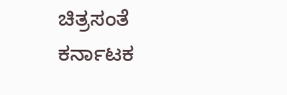ಚಿತ್ರಸಂತೆ ಕರ್ನಾಟಕ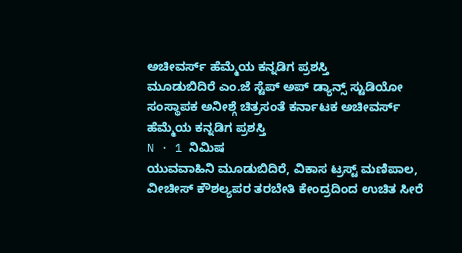ಅಚೀವರ್ಸ್ ಹೆಮ್ಮೆಯ ಕನ್ನಡಿಗ ಪ್ರಶಸ್ತಿ
ಮೂಡುಬಿದಿರೆ ಎಂ.ಜೆ ಸ್ಟೆಪ್ ಅಪ್ ಡ್ಯಾನ್ಸ್ ಸ್ಟುಡಿಯೋ ಸಂಸ್ಥಾಪಕ ಅನೀಶ್ಗೆ ಚಿತ್ರಸಂತೆ ಕರ್ನಾಟಕ ಅಚೀವರ್ಸ್ ಹೆಮ್ಮೆಯ ಕನ್ನಡಿಗ ಪ್ರಶಸ್ತಿ
N · 1 ನಿಮಿಷ
ಯುವವಾಹಿನಿ ಮೂಡುಬಿದಿರೆ, ವಿಕಾಸ ಟ್ರಸ್ಟ್ ಮಣಿಪಾಲ, ವೀಚೀಸ್ ಕೌಶಲ್ಯಪರ ತರಬೇತಿ ಕೇಂದ್ರದಿಂದ ಉಚಿತ ಸೀರೆ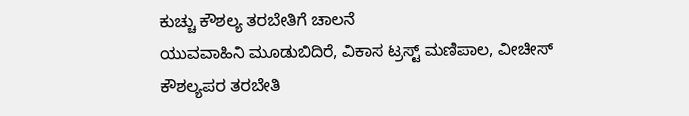ಕುಚ್ಚು ಕೌಶಲ್ಯ ತರಬೇತಿಗೆ ಚಾಲನೆ
ಯುವವಾಹಿನಿ ಮೂಡುಬಿದಿರೆ, ವಿಕಾಸ ಟ್ರಸ್ಟ್ ಮಣಿಪಾಲ, ವೀಚೀಸ್ ಕೌಶಲ್ಯಪರ ತರಬೇತಿ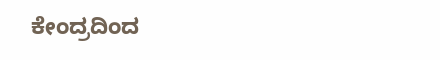ಕೇಂದ್ರದಿಂದ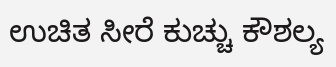ಉಚಿತ ಸೀರೆ ಕುಚ್ಚು ಕೌಶಲ್ಯ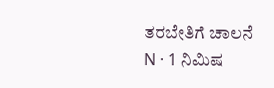ತರಬೇತಿಗೆ ಚಾಲನೆ
N · 1 ನಿಮಿಷ